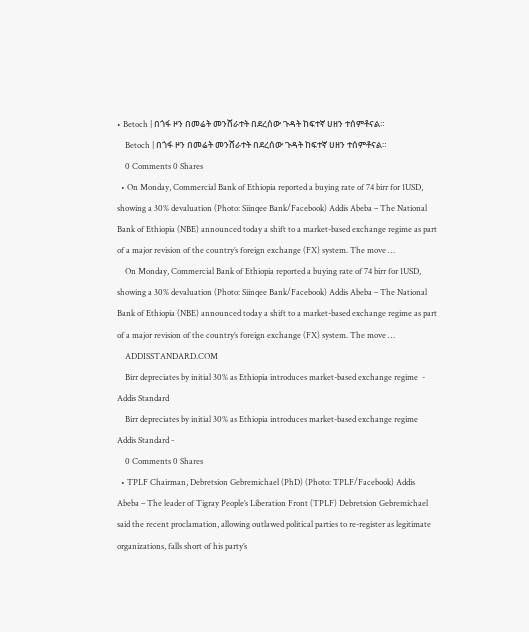• Betoch | በጎፋ ዞን በመሬት መንሸራተት በደረሰው ጉዳት ከፍተኛ ሀዘን ተሰምቶናል።
    Betoch | በጎፋ ዞን በመሬት መንሸራተት በደረሰው ጉዳት ከፍተኛ ሀዘን ተሰምቶናል።
    0 Comments 0 Shares
  • On Monday, Commercial Bank of Ethiopia reported a buying rate of 74 birr for 1USD, showing a 30% devaluation (Photo: Siinqee Bank/Facebook) Addis Abeba – The National Bank of Ethiopia (NBE) announced today a shift to a market-based exchange regime as part of a major revision of the country’s foreign exchange (FX) system. The move …
    On Monday, Commercial Bank of Ethiopia reported a buying rate of 74 birr for 1USD, showing a 30% devaluation (Photo: Siinqee Bank/Facebook) Addis Abeba – The National Bank of Ethiopia (NBE) announced today a shift to a market-based exchange regime as part of a major revision of the country’s foreign exchange (FX) system. The move …
    ADDISSTANDARD.COM
    Birr depreciates by initial 30% as Ethiopia introduces market-based exchange regime  - Addis Standard
    Birr depreciates by initial 30% as Ethiopia introduces market-based exchange regime  Addis Standard -
    0 Comments 0 Shares
  • TPLF Chairman, Debretsion Gebremichael (PhD) (Photo: TPLF/Facebook) Addis Abeba – The leader of Tigray People’s Liberation Front (TPLF) Debretsion Gebremichael said the recent proclamation, allowing outlawed political parties to re-register as legitimate organizations, falls short of his party’s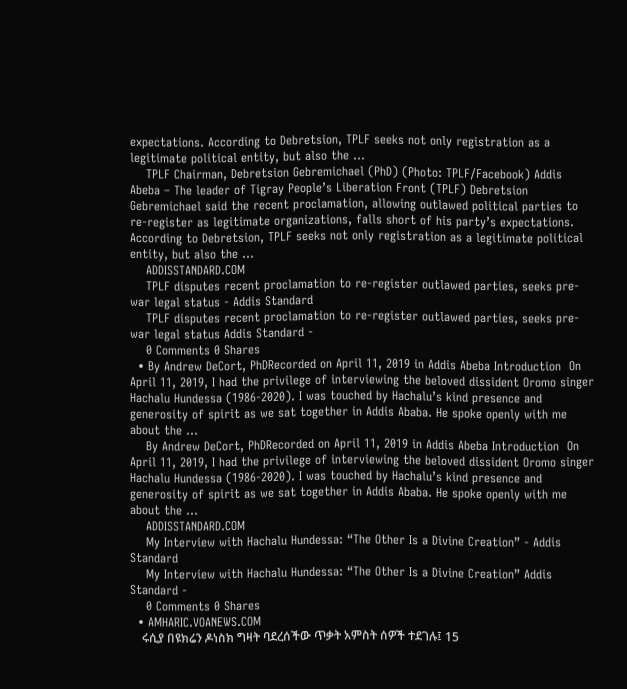expectations. According to Debretsion, TPLF seeks not only registration as a legitimate political entity, but also the …
    TPLF Chairman, Debretsion Gebremichael (PhD) (Photo: TPLF/Facebook) Addis Abeba – The leader of Tigray People’s Liberation Front (TPLF) Debretsion Gebremichael said the recent proclamation, allowing outlawed political parties to re-register as legitimate organizations, falls short of his party’s expectations. According to Debretsion, TPLF seeks not only registration as a legitimate political entity, but also the …
    ADDISSTANDARD.COM
    TPLF disputes recent proclamation to re-register outlawed parties, seeks pre-war legal status - Addis Standard
    TPLF disputes recent proclamation to re-register outlawed parties, seeks pre-war legal status Addis Standard -
    0 Comments 0 Shares
  • By Andrew DeCort, PhDRecorded on April 11, 2019 in Addis Abeba Introduction  On April 11, 2019, I had the privilege of interviewing the beloved dissident Oromo singer Hachalu Hundessa (1986-2020). I was touched by Hachalu’s kind presence and generosity of spirit as we sat together in Addis Ababa. He spoke openly with me about the …
    By Andrew DeCort, PhDRecorded on April 11, 2019 in Addis Abeba Introduction  On April 11, 2019, I had the privilege of interviewing the beloved dissident Oromo singer Hachalu Hundessa (1986-2020). I was touched by Hachalu’s kind presence and generosity of spirit as we sat together in Addis Ababa. He spoke openly with me about the …
    ADDISSTANDARD.COM
    My Interview with Hachalu Hundessa: “The Other Is a Divine Creation” - Addis Standard
    My Interview with Hachalu Hundessa: “The Other Is a Divine Creation” Addis Standard -
    0 Comments 0 Shares
  • AMHARIC.VOANEWS.COM
    ሩሲያ በዩክሬን ዶነስክ ግዛት ባደረሰችው ጥቃት አምስት ሰዎች ተደገሉ፤ 15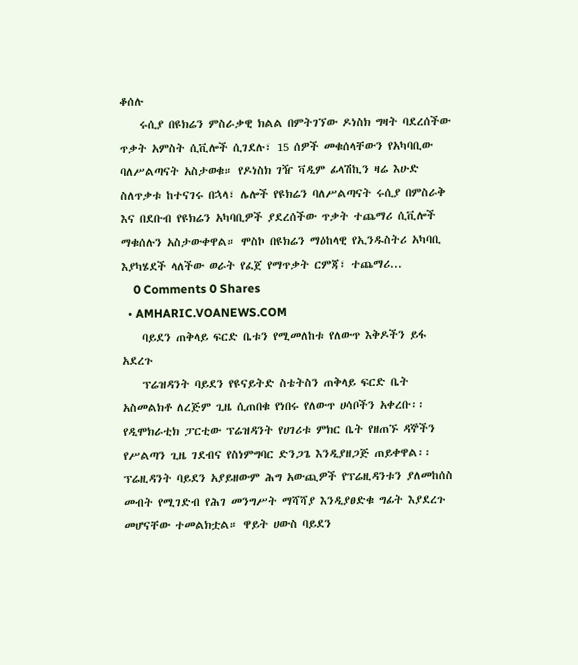ቆሰሉ
    ሩሲያ በዩክሬን ምስራቃዊ ክልል በምትገኘው ዶነስክ ግዛት ባደረሰችው ጥቃት አምስት ሲቪሎች ሲገደሉ፣ 15 ሰዎች መቁሰላቸውን የአካባቢው ባለሥልጣናት አስታወቁ። የዶነስክ ገዥ ቫዲም ፊላሽኪን ዛሬ እሁድ ስለጥቃቱ ከተናገሩ በኋላ፣ ሌሎች የዩክሬን ባለሥልጣናት ሩሲያ በምስራቅ እና በደቡብ የዩክሬን አካባቢዎች ያደረሰችው ጥቃት ተጨማሪ ሲቪሎች ማቁሰሉን አስታውቀዋል። ሞስኮ በዩክሬን ማዕከላዊ የኢንዱስትሪ አካባቢ እያካሄደች ላለችው ወራት የፈጀ የማጥቃት ርምጃ፣ ተጨማሪ...
    0 Comments 0 Shares
  • AMHARIC.VOANEWS.COM
    ባይደን ጠቅላይ ፍርድ ቤቱን የሚመለከቱ የለውጥ እቅዶችን ይፋ አደረጉ
    ፕሬዝዳንት ባይደን የዩናይትድ ስቴትስን ጠቅላይ ፍርድ ቤት አስመልክቶ ለረጅም ጊዜ ሲጠበቁ የነበሩ የለውጥ ሀሳቦችን አቀረቡ፡፡ የዲሞክራቲክ ፓርቲው ፕሬዝዳንት የሀገሪቱ ምክር ቤት የዘጠኙ ዳኞችን የሥልጣን ጊዜ ገደብና የስነምግባር ድንጋጌ እንዲያዘጋጅ ጠይቀዋል፡፡ ፕሬዚዳንት ባይደን አያይዘውም ሕግ አውጪዎች የፕሬዚዳንቱን ያለመከሰስ መብት የሚገድብ የሕገ መንግሥት ማሻሻያ እንዲያፀድቁ ግፊት እያደረጉ መሆናቸው ተመልክቷል። ዋይት ሀውስ ባይደን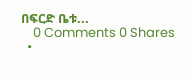በፍርድ ቤቱ...
    0 Comments 0 Shares
  •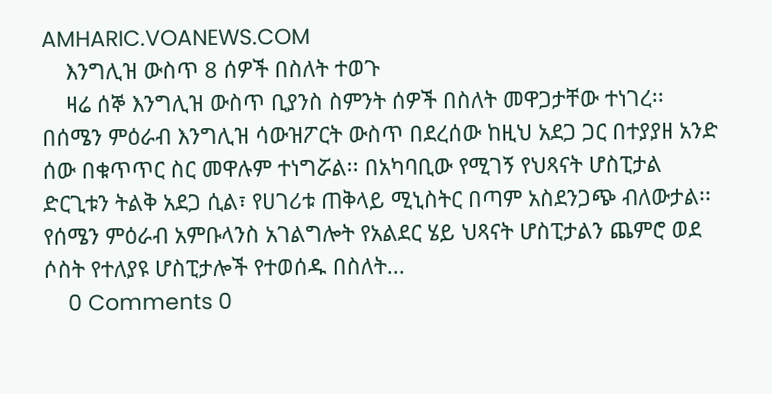AMHARIC.VOANEWS.COM
    እንግሊዝ ውስጥ 8 ሰዎች በስለት ተወጉ
    ዛሬ ሰኞ እንግሊዝ ውስጥ ቢያንስ ስምንት ሰዎች በስለት መዋጋታቸው ተነገረ፡፡ በሰሜን ምዕራብ እንግሊዝ ሳውዝፖርት ውስጥ በደረሰው ከዚህ አደጋ ጋር በተያያዘ አንድ ሰው በቁጥጥር ስር መዋሉም ተነግሯል፡፡ በአካባቢው የሚገኝ የህጻናት ሆስፒታል ድርጊቱን ትልቅ አደጋ ሲል፣ የሀገሪቱ ጠቅላይ ሚኒስትር በጣም አስደንጋጭ ብለውታል፡፡ የሰሜን ምዕራብ አምቡላንስ አገልግሎት የአልደር ሄይ ህጻናት ሆስፒታልን ጨምሮ ወደ ሶስት የተለያዩ ሆስፒታሎች የተወሰዱ በስለት...
    0 Comments 0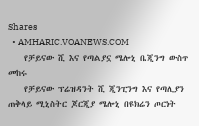Shares
  • AMHARIC.VOANEWS.COM
    የቻይናው ሺ እና የጣልያኗ ሜሎኒ ቤጂንግ ውስጥ መከሩ
    የቻይናው ፕሬዝዳንት ሺ ጂንፒንግ እና የጣሊያን ጠቅላይ ሚኒስትር ጆርጂያ ሜሎኒ በዩክሬን ጦርነት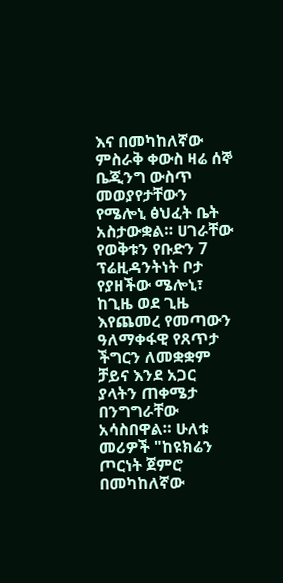እና በመካከለኛው ምስራቅ ቀውስ ዛሬ ሰኞ ቤጂንግ ውስጥ መወያየታቸውን የሜሎኒ ፅህፈት ቤት አስታውቋል። ሀገራቸው የወቅቱን የቡድን 7 ፕሬዚዳንትነት ቦታ የያዘችው ሜሎኒ፣ ከጊዜ ወደ ጊዜ እየጨመረ የመጣውን ዓለማቀፋዊ የጸጥታ ችግርን ለመቋቋም ቻይና እንደ አጋር ያላትን ጠቀሜታ በንግግራቸው አሳስበዋል። ሁለቱ መሪዎች "ከዩክሬን ጦርነት ጀምሮ በመካከለኛው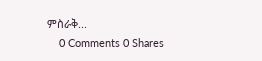ምስራቅ...
    0 Comments 0 Shares